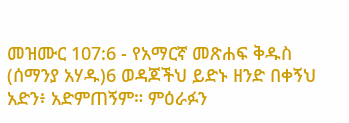መዝሙር 107:6 - የአማርኛ መጽሐፍ ቅዱስ (ሰማንያ አሃዱ)6 ወዳጆችህ ይድኑ ዘንድ በቀኝህ አድን፥ አድምጠኝም። ምዕራፉን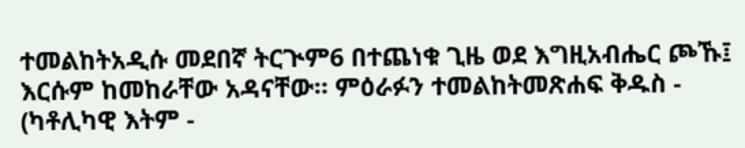ተመልከትአዲሱ መደበኛ ትርጒም6 በተጨነቁ ጊዜ ወደ እግዚአብሔር ጮኹ፤ እርሱም ከመከራቸው አዳናቸው። ምዕራፉን ተመልከትመጽሐፍ ቅዱስ - (ካቶሊካዊ እትም -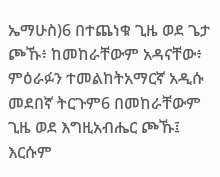ኤማሁስ)6 በተጨነቁ ጊዜ ወደ ጌታ ጮኹ፥ ከመከራቸውም አዳናቸው፥ ምዕራፉን ተመልከትአማርኛ አዲሱ መደበኛ ትርጉም6 በመከራቸውም ጊዜ ወደ እግዚአብሔር ጮኹ፤ እርሱም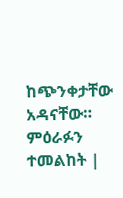ከጭንቀታቸው አዳናቸው። ምዕራፉን ተመልከት |